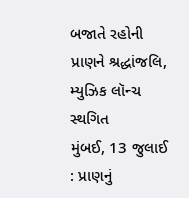બજાતે રહોની પ્રાણને શ્રદ્ધાંજલિ, મ્યુઝિક લૉન્ચ સ્થગિત
મુંબઈ, 13 જુલાઈ : પ્રાણનું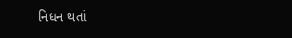નિધન થતાં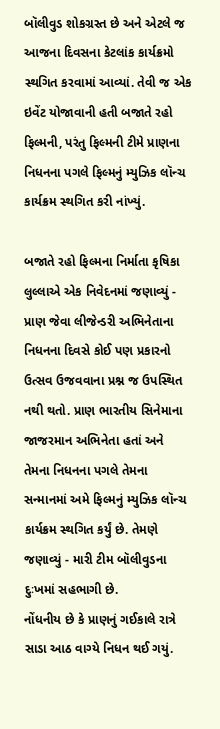બૉલીવુડ શોકગ્રસ્ત છે અને એટલે જ આજના દિવસના કેટલાંક કાર્યક્રમો સ્થગિત કરવામાં આવ્યાં. તેવી જ એક ઇવેંટ યોજાવાની હતી બજાતે રહો ફિલ્મની, પરંતુ ફિલ્મની ટીમે પ્રાણના નિધનના પગલે ફિલ્મનું મ્યુઝિક લૉન્ચ કાર્યક્રમ સ્થગિત કરી નાંખ્યું.

બજાતે રહો ફિલ્મના નિર્માતા કૃષિકા લુલ્લાએ એક નિવેદનમાં જણાવ્યું - પ્રાણ જેવા લીજેન્ડરી અભિનેતાના નિધનના દિવસે કોઈ પણ પ્રકારનો ઉત્સવ ઉજવવાના પ્રશ્ન જ ઉપસ્થિત નથી થતો. પ્રાણ ભારતીય સિનેમાના જાજરમાન અભિનેતા હતાં અને તેમના નિધનના પગલે તેમના સન્માનમાં અમે ફિલ્મનું મ્યુઝિક લૉન્ચ કાર્યક્રમ સ્થગિત કર્યું છે. તેમણે જણાવ્યું - મારી ટીમ બૉલીવુડના દુઃખમાં સહભાગી છે.
નોંધનીય છે કે પ્રાણનું ગઈકાલે રાત્રે સાડા આઠ વાગ્યે નિધન થઈ ગયું.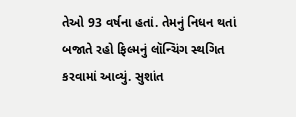તેઓ 93 વર્ષના હતાં. તેમનું નિધન થતાં બજાતે રહો ફિલ્મનું લૉન્ચિંગ સ્થગિત કરવામાં આવ્યું. સુશાંત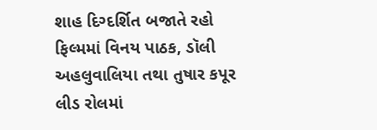શાહ દિગ્દર્શિત બજાતે રહો ફિલ્મમાં વિનય પાઠક, ડૉલી અહલુવાલિયા તથા તુષાર કપૂર લીડ રોલમાં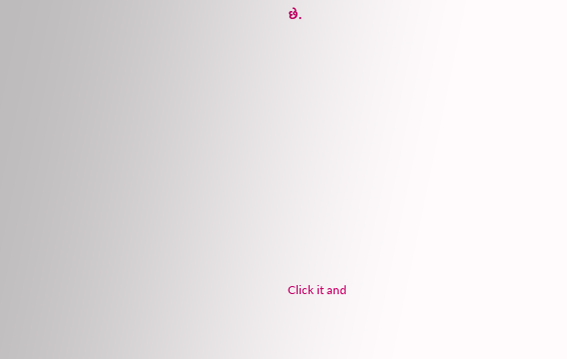છે.












Click it and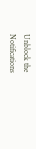Unblock the Notifications